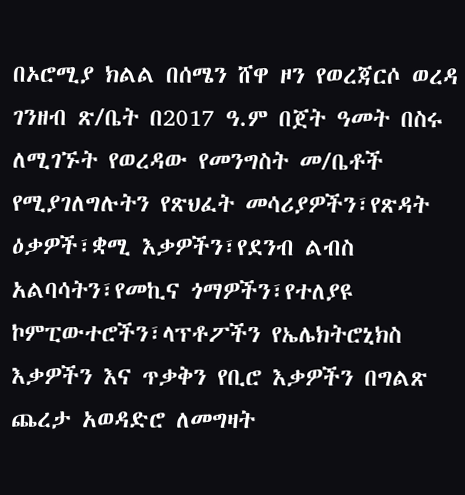በኦሮሚያ ክልል በሰሜን ሸዋ ዞን የወረጃርሶ ወረዳ ገንዘብ ጽ/ቤት በ2017 ዓ.ም በጀት ዓመት በስሩ ለሚገኙት የወረዳው የመንግስት መ/ቤቶች የሚያገለግሉትን የጽህፈት መሳሪያዎችን፣የጽዳት ዕቃዎች፣ቋሚ እቃዎችን፣የደንብ ልብስ አልባሳትን፣የመኪና ጎማዎችን፣የተለያዩ ኮምፒውተሮችን፣ላፕቶፖችን የኤሌክትሮኒክስ እቃዎችን እና ጥቃቅን የቢሮ እቃዎችን በግልጽ ጨረታ አወዳድሮ ለመግዛት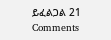ይፈልጋል 21 Comments